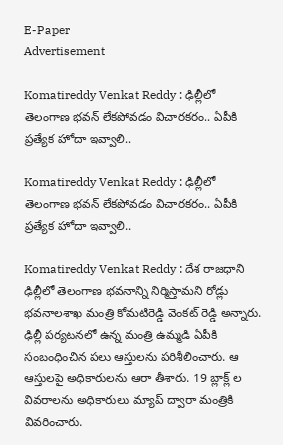E-Paper
Advertisement

Komatireddy Venkat Reddy : ఢిల్లీలో తెలంగాణ భవన్ లేకపోవడం విచారకరం.. ఏపీకి ప్రత్యేక హోదా ఇవ్వాలి..

Komatireddy Venkat Reddy : ఢిల్లీలో తెలంగాణ భవన్ లేకపోవడం విచారకరం.. ఏపీకి ప్రత్యేక హోదా ఇవ్వాలి..

Komatireddy Venkat Reddy : దేశ రాజధాని ఢిల్లీలో తెలంగాణ భవనాన్ని నిర్మిస్తామని రోడ్లు భవనాలశాఖ మంత్రి కోమటిరెడ్డి వెంకట్ రెడ్డి అన్నారు. ఢిల్లీ పర్యటనలో ఉన్న మంత్రి ఉమ్మడి ఏపీకి సంబంధించిన పలు ఆస్తులను పరిశీలించారు. ఆ ఆస్తులపై అధికారులను ఆరా తీశారు. 19 బ్లాక్ల్ ల వివరాలను అధికారులు మ్యాప్ ద్వారా మంత్రికి వివరించారు.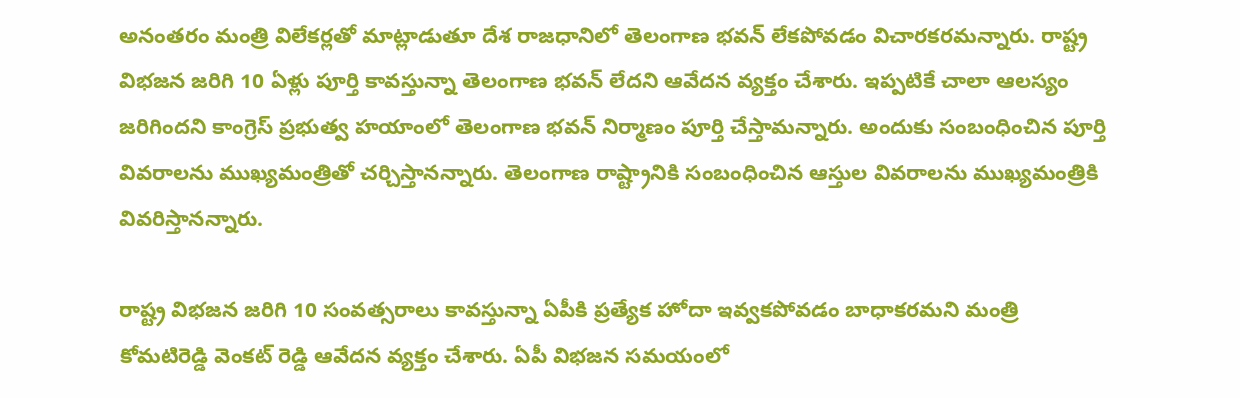అనంతరం మంత్రి విలేకర్లతో మాట్లాడుతూ దేశ రాజధానిలో తెలంగాణ భవన్ లేకపోవడం విచారకరమన్నారు. రాష్ట్ర విభజన జరిగి 10 ఏళ్లు పూర్తి కావస్తున్నా తెలంగాణ భవన్ లేదని ఆవేదన వ్యక్తం చేశారు. ఇప్పటికే చాలా ఆలస్యం జరిగిందని కాంగ్రెస్ ప్రభుత్వ హయాంలో తెలంగాణ భవన్ నిర్మాణం పూర్తి చేస్తామన్నారు. అందుకు సంబంధించిన పూర్తి వివరాలను ముఖ్యమంత్రితో చర్చిస్తానన్నారు. తెలంగాణ రాష్ట్రానికి సంబంధించిన ఆస్తుల వివరాలను ముఖ్యమంత్రికి వివరిస్తానన్నారు.

రాష్ట్ర విభజన జరిగి 10 సంవత్సరాలు కావస్తున్నా ఏపీకి ప్రత్యేక హోదా ఇవ్వకపోవడం బాధాకరమని మంత్రి కోమటిరెడ్డి వెంకట్ రెడ్డి ఆవేదన వ్యక్తం చేశారు. ఏపీ విభజన సమయంలో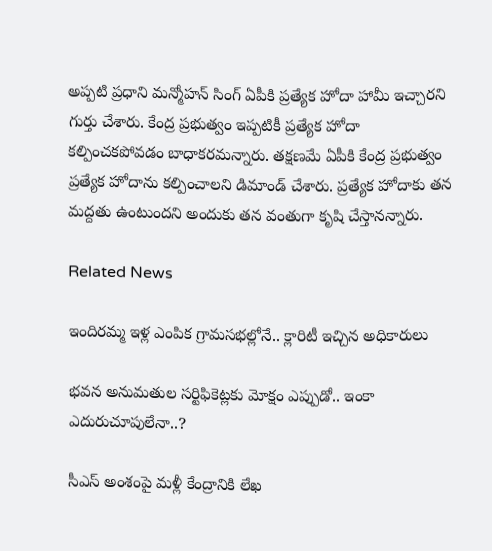అప్పటి ప్రధాని మన్మోహన్ సింగ్ ఏపీకి ప్రత్యేక హోదా హామీ ఇచ్చారని గుర్తు చేశారు. కేంద్ర ప్రభుత్వం ఇప్పటికీ ప్రత్యేక హోదా కల్పించకపోవడం బాధాకరమన్నారు. తక్షణమే ఏపీకి కేంద్ర ప్రభుత్వం ప్రత్యేక హోదాను కల్పించాలని డిమాండ్ చేశారు. ప్రత్యేక హోదాకు తన మద్దతు ఉంటుందని అందుకు తన వంతుగా కృషి చేస్తానన్నారు.

Related News

ఇందిరమ్మ ఇళ్ల ఎంపిక గ్రామసభల్లోనే.. క్లారిటీ ఇచ్చిన అధికారులు

భవన అనుమతుల సర్టిఫికెట్లకు మోక్షం ఎప్పుడో.. ఇంకా ఎదురుచూపులేనా..?

సీఎస్ అంశంపై మళ్లీ కేంద్రానికి లేఖ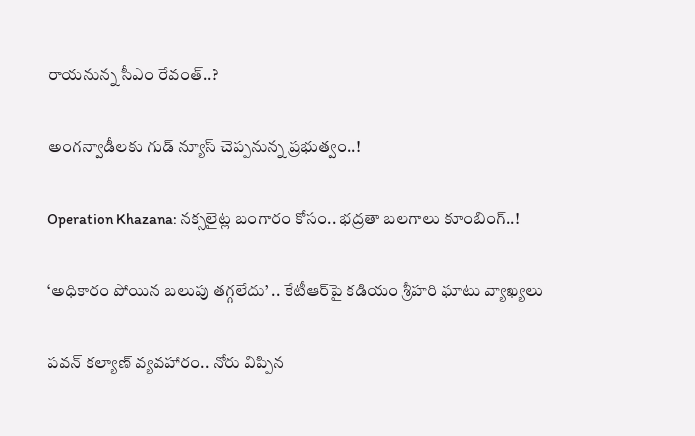రాయనున్న సీఎం రేవంత్..?

అంగన్వాడీలకు గుడ్ న్యూస్ చెప్పనున్న ప్రభుత్వం..!

Operation Khazana: నక్సలైట్ల బంగారం కోసం.. భద్రతా బలగాలు కూంబింగ్..!

‘అధికారం పోయిన బలుపు తగ్గలేదు’ .. కేటీఆర్‌పై కడియం శ్రీహరి ఘాటు వ్యాఖ్యలు

పవన్ కల్యాణ్ వ్యవహారం.. నోరు విప్పిన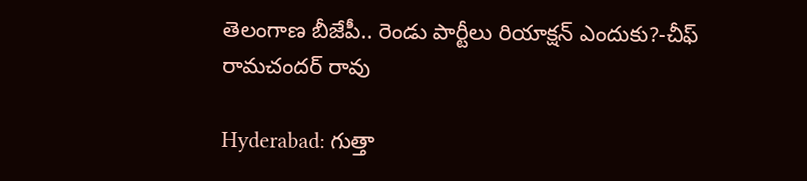తెలంగాణ బీజేపీ.. రెండు పార్టీలు రియాక్షన్ ఎందుకు?-చీఫ్ రామచందర్ రావు

Hyderabad: గుత్తా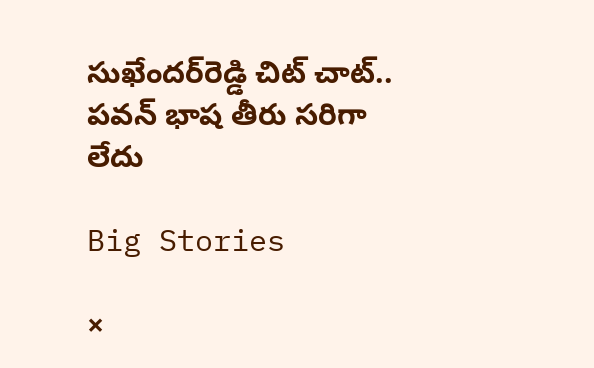సుఖేందర్‌రెడ్డి చిట్ చాట్.. పవన్ భాష తీరు సరిగా లేదు

Big Stories

×